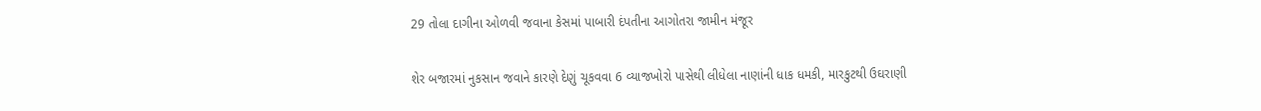29 તોલા દાગીના ઓળવી જવાના કેસમાં પાબારી દંપતીના આગોતરા જામીન મંજૂર

શેર બજારમાં નુકસાન જવાને કારણે દેણું ચૂકવવા 6 વ્યાજખોરો પાસેથી લીધેલા નાણાંની ધાક ધમકી, મારકુટથી ઉઘરાણી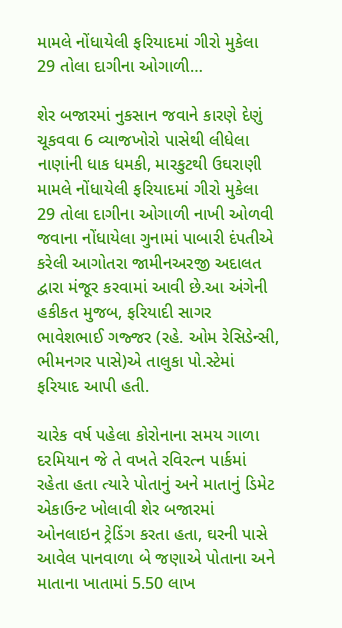મામલે નોંધાયેલી ફરિયાદમાં ગીરો મુકેલા 29 તોલા દાગીના ઓગાળી…

શેર બજારમાં નુકસાન જવાને કારણે દેણું ચૂકવવા 6 વ્યાજખોરો પાસેથી લીધેલા નાણાંની ધાક ધમકી, મારકુટથી ઉઘરાણી મામલે નોંધાયેલી ફરિયાદમાં ગીરો મુકેલા 29 તોલા દાગીના ઓગાળી નાખી ઓળવી જવાના નોંધાયેલા ગુનામાં પાબારી દંપતીએ કરેલી આગોતરા જામીનઅરજી અદાલત દ્વારા મંજૂર કરવામાં આવી છે.આ અંગેની હકીકત મુજબ, ફરિયાદી સાગર ભાવેશભાઈ ગજ્જર (રહે. ઓમ રેસિડેન્સી, ભીમનગર પાસે)એ તાલુકા પો.સ્ટેમાં ફરિયાદ આપી હતી.

ચારેક વર્ષ પહેલા કોરોનાના સમય ગાળા દરમિયાન જે તે વખતે રવિરત્ન પાર્કમાં રહેતા હતા ત્યારે પોતાનું અને માતાનું ડિમેટ એકાઉન્ટ ખોલાવી શેર બજારમાં ઓનલાઇન ટ્રેડિંગ કરતા હતા, ઘરની પાસે આવેલ પાનવાળા બે જણાએ પોતાના અને માતાના ખાતામાં 5.50 લાખ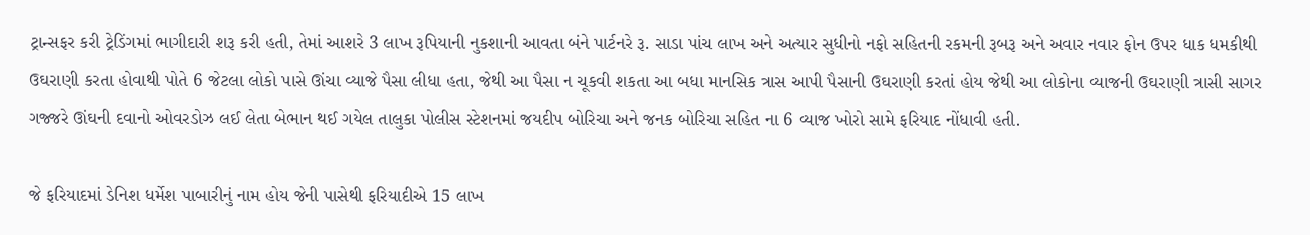ટ્રાન્સફર કરી ટ્રેડિંગમાં ભાગીદારી શરૂ કરી હતી, તેમાં આશરે 3 લાખ રૂપિયાની નુકશાની આવતા બંને પાર્ટનરે રૂ. સાડા પાંચ લાખ અને અત્યાર સુધીનો નફો સહિતની રકમની રૂબરૂ અને અવાર નવાર ફોન ઉપર ધાક ધમકીથી ઉઘરાણી કરતા હોવાથી પોતે 6 જેટલા લોકો પાસે ઊંચા વ્યાજે પૈસા લીધા હતા, જેથી આ પૈસા ન ચૂકવી શકતા આ બધા માનસિક ત્રાસ આપી પૈસાની ઉઘરાણી કરતાં હોય જેથી આ લોકોના વ્યાજની ઉઘરાણી ત્રાસી સાગર ગજ્જરે ઊંઘની દવાનો ઓવરડોઝ લઈ લેતા બેભાન થઈ ગયેલ તાલુકા પોલીસ સ્ટેશનમાં જયદીપ બોરિચા અને જનક બોરિચા સહિત ના 6 વ્યાજ ખોરો સામે ફરિયાદ નોંધાવી હતી.

જે ફરિયાદમાં ડેનિશ ધર્મેશ પાબારીનું નામ હોય જેની પાસેથી ફરિયાદીએ 15 લાખ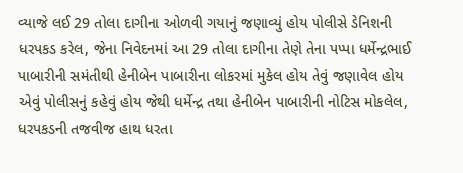વ્યાજે લઈ 29 તોલા દાગીના ઓળવી ગયાનું જણાવ્યું હોય પોલીસે ડેનિશની ધરપકડ કરેલ, જેના નિવેદનમાં આ 29 તોલા દાગીના તેણે તેના પપ્પા ધર્મેન્દ્રભાઈ પાબારીની સમંતીથી હેનીબેન પાબારીના લોકરમાં મુકેલ હોય તેવું જણાવેલ હોય એવું પોલીસનું કહેવું હોય જેથી ધર્મેન્દ્ર તથા હેનીબેન પાબારીની નોટિસ મોકલેલ, ધરપકડની તજવીજ હાથ ધરતા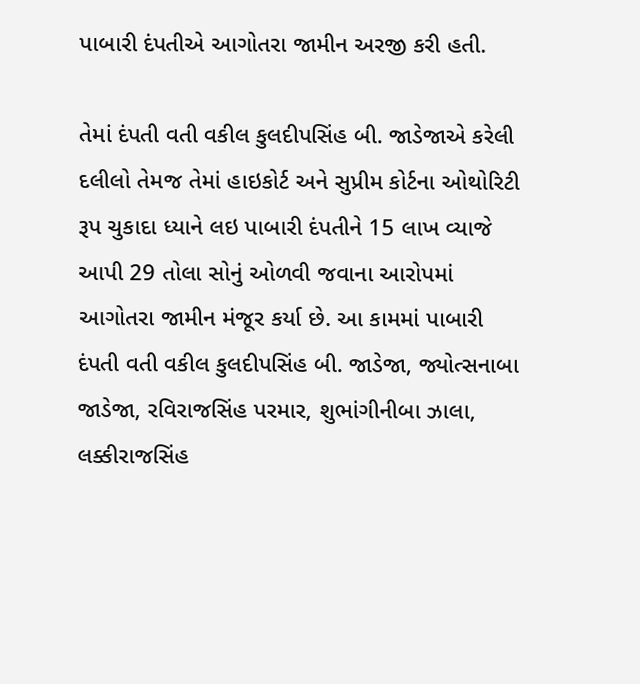પાબારી દંપતીએ આગોતરા જામીન અરજી કરી હતી.

તેમાં દંપતી વતી વકીલ કુલદીપસિંહ બી. જાડેજાએ કરેલી દલીલો તેમજ તેમાં હાઇકોર્ટ અને સુપ્રીમ કોર્ટના ઓથોરિટી રૂપ ચુકાદા ધ્યાને લઇ પાબારી દંપતીને 15 લાખ વ્યાજે આપી 29 તોલા સોનું ઓળવી જવાના આરોપમાં આગોતરા જામીન મંજૂર કર્યા છે. આ કામમાં પાબારી દંપતી વતી વકીલ કુલદીપસિંહ બી. જાડેજા, જ્યોત્સનાબા જાડેજા, રવિરાજસિંહ પરમાર, શુભાંગીનીબા ઝાલા, લક્કીરાજસિંહ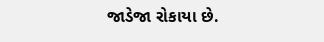જાડેજા રોકાયા છે.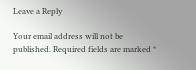Leave a Reply

Your email address will not be published. Required fields are marked *